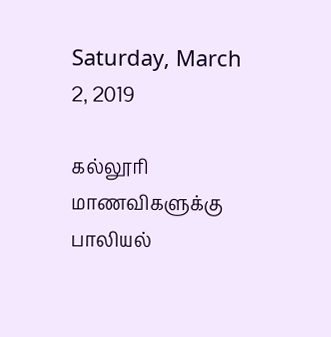Saturday, March 2, 2019

கல்லூரி மாணவிகளுக்கு பாலியல்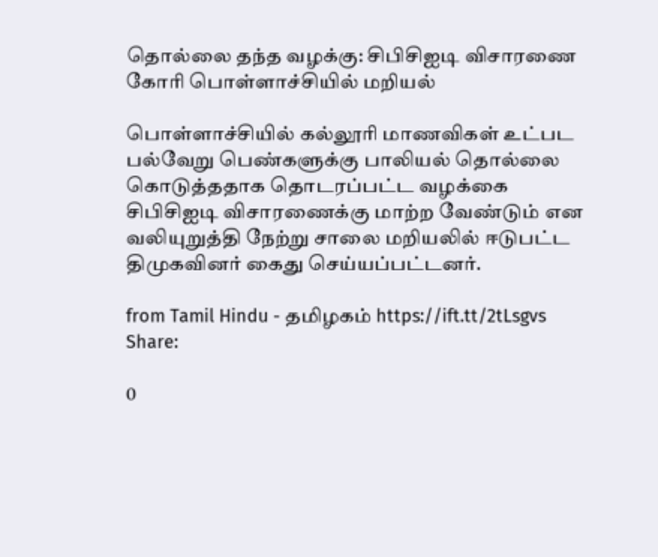தொல்லை தந்த வழக்கு: சிபிசிஐடி விசாரணை கோரி பொள்ளாச்சியில் மறியல்

பொள்ளாச்சியில் கல்லூரி மாணவிகள் உட்பட பல்வேறு பெண்களுக்கு பாலியல் தொல்லை கொடுத்ததாக தொடரப்பட்ட வழக்கை சிபிசிஐடி விசாரணைக்கு மாற்ற வேண்டும் என வலியுறுத்தி நேற்று சாலை மறியலில் ஈடுபட்ட திமுகவினர் கைது செய்யப்பட்டனர்.

from Tamil Hindu - தமிழகம் https://ift.tt/2tLsgvs
Share:

0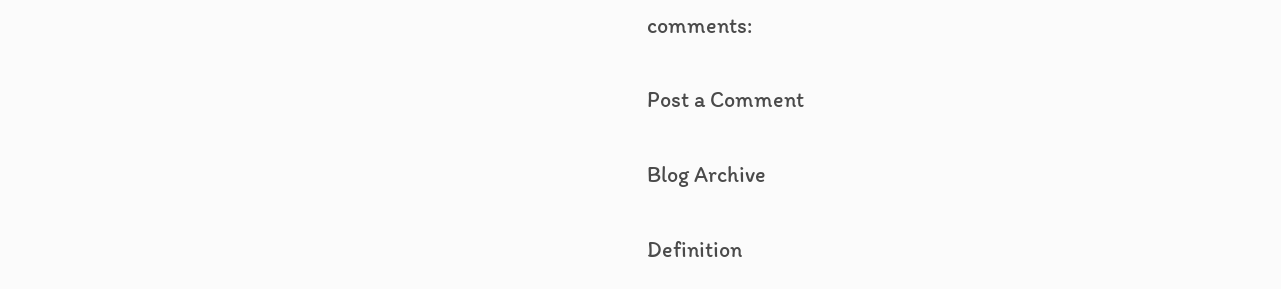comments:

Post a Comment

Blog Archive

Definition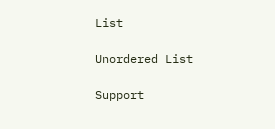List

Unordered List

Support